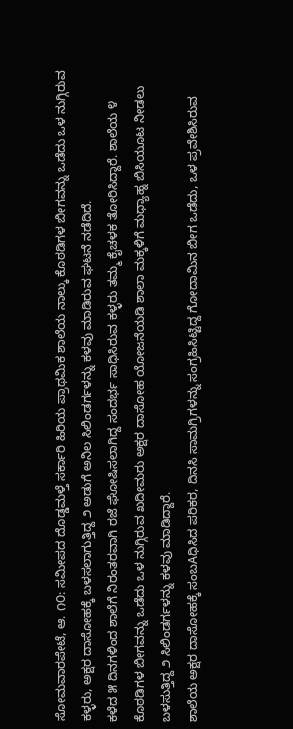ಸೋಮವಾರಪೇಟೆ, ಆ. ೧೦: ಸಮೀಪದ ದೊಡ್ಡಮಳ್ತೆ ಸರ್ಕಾರಿ ಹಿರಿಯ ಪ್ರಾಥಮಿಕ ಶಾಲೆಯ ನಾಲ್ಕು ಕೊಠಡಿಗಳ ಬೀಗವನ್ನು ಒಡೆದು ಒಳ ನುಗ್ಗಿರುವ ಕಳ್ಳರು, ಅಕ್ಷರ ದಾಸೋಹಕ್ಕೆ ಬಳಸಲಾಗುತ್ತಿದ್ದ ೨ ಅಡುಗೆ ಅನಿಲ ಸಿಲಿಂಡರ್ಗಳನ್ನು ಕಳವು ಮಾಡಿರುವ ಘಟನೆ ನಡೆದಿದೆ.
ಕಳೆದ ೫ ದಿನಗಳಿಂದ ಶಾಲೆಗೆ ನಿರಂತರವಾಗಿ ರಜೆ ಘೋಷಿಸಲಾಗಿದ್ದ ಸಂದರ್ಭ ಸಾಧಿಸಿರುವ ಕಳ್ಳರು ತಮ್ಮ ಕೈಚಳಕ ತೋರಿಸಿದ್ದಾರೆ. ಶಾಲೆಯ ೪ ಕೊಠಡಿಗಳ ಬೀಗವನ್ನು ಒಡೆದು ಒಳ ನುಗ್ಗಿರುವ ಖದೀಮರು ಅಕ್ಷರ ದಾಸೋಹ ಯೋಜನೆಯಡಿ ಶಾಲಾ ಮಕ್ಕಳಿಗೆ ಮಧ್ಯಾಹ್ನ ಬಿಸಿಯೂಟ ನೀಡಲು ಬಳಸುತ್ತಿದ್ದ ೨ ಸಿಲಿಂಡರ್ಗಳನ್ನು ಕಳವು ಮಾಡಿದ್ದಾರೆ.
ಶಾಲೆಯ ಅಕ್ಷರ ದಾಸೋಹಕ್ಕೆ ಸಂಬAಧಿಸಿದ ಪರಿಕರ, ದಿನಸಿ ಸಾಮಗ್ರಿಗಳನ್ನು ಸಂಗ್ರಹಿಸಿಟ್ಟಿದ್ದ ಗೋದಾಮಿನ ಬೀಗ ಒಡೆದು, ಒಳ ಪ್ರವೇಶಿಸಿರುವ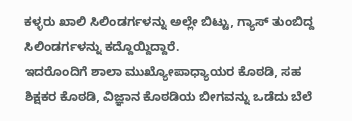ಕಳ್ಳರು ಖಾಲಿ ಸಿಲಿಂಡರ್ಗಳನ್ನು ಅಲ್ಲೇ ಬಿಟ್ಟು, ಗ್ಯಾಸ್ ತುಂಬಿದ್ದ ಸಿಲಿಂಡರ್ಗಳನ್ನು ಕದ್ದೊಯ್ದಿದ್ದಾರೆ.
ಇದರೊಂದಿಗೆ ಶಾಲಾ ಮುಖ್ಯೋಪಾಧ್ಯಾಯರ ಕೊಠಡಿ, ಸಹ ಶಿಕ್ಷಕರ ಕೊಠಡಿ, ವಿಜ್ಞಾನ ಕೊಠಡಿಯ ಬೀಗವನ್ನು ಒಡೆದು ಬೆಲೆ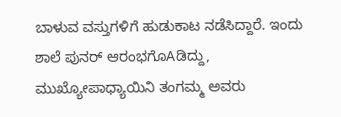ಬಾಳುವ ವಸ್ತುಗಳಿಗೆ ಹುಡುಕಾಟ ನಡೆಸಿದ್ದಾರೆ. ಇಂದು ಶಾಲೆ ಪುನರ್ ಆರಂಭಗೊAಡಿದ್ದು, ಮುಖ್ಯೋಪಾಧ್ಯಾಯಿನಿ ತಂಗಮ್ಮ ಅವರು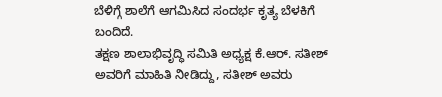ಬೆಳಿಗ್ಗೆ ಶಾಲೆಗೆ ಆಗಮಿಸಿದ ಸಂದರ್ಭ ಕೃತ್ಯ ಬೆಳಕಿಗೆ ಬಂದಿದೆ.
ತಕ್ಷಣ ಶಾಲಾಭಿವೃದ್ಧಿ ಸಮಿತಿ ಅಧ್ಯಕ್ಷ ಕೆ.ಆರ್. ಸತೀಶ್ ಅವರಿಗೆ ಮಾಹಿತಿ ನೀಡಿದ್ದು, ಸತೀಶ್ ಅವರು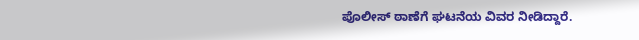ಪೊಲೀಸ್ ಠಾಣೆಗೆ ಘಟನೆಯ ವಿವರ ನೀಡಿದ್ದಾರೆ.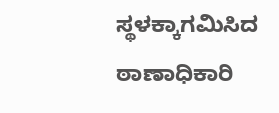ಸ್ಥಳಕ್ಕಾಗಮಿಸಿದ ಠಾಣಾಧಿಕಾರಿ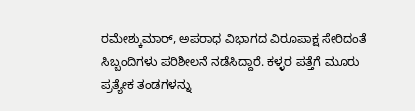ರಮೇಶ್ಕುಮಾರ್, ಅಪರಾಧ ವಿಭಾಗದ ವಿರೂಪಾಕ್ಷ ಸೇರಿದಂತೆ ಸಿಬ್ಬಂದಿಗಳು ಪರಿಶೀಲನೆ ನಡೆಸಿದ್ದಾರೆ. ಕಳ್ಳರ ಪತ್ತೆಗೆ ಮೂರು ಪ್ರತ್ಯೇಕ ತಂಡಗಳನ್ನು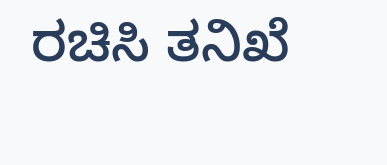ರಚಿಸಿ ತನಿಖೆ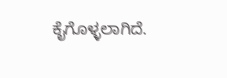ಕೈಗೊಳ್ಳಲಾಗಿದೆ.